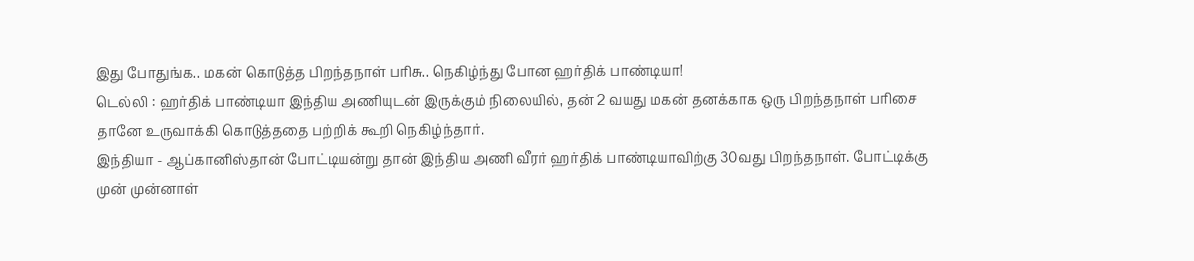இது போதுங்க.. மகன் கொடுத்த பிறந்தநாள் பரிசு.. நெகிழ்ந்து போன ஹர்திக் பாண்டியா!
டெல்லி : ஹர்திக் பாண்டியா இந்திய அணியுடன் இருக்கும் நிலையில், தன் 2 வயது மகன் தனக்காக ஒரு பிறந்தநாள் பரிசை தானே உருவாக்கி கொடுத்ததை பற்றிக் கூறி நெகிழ்ந்தார்.
இந்தியா - ஆப்கானிஸ்தான் போட்டியன்று தான் இந்திய அணி வீரர் ஹர்திக் பாண்டியாவிற்கு 30வது பிறந்தநாள். போட்டிக்கு முன் முன்னாள்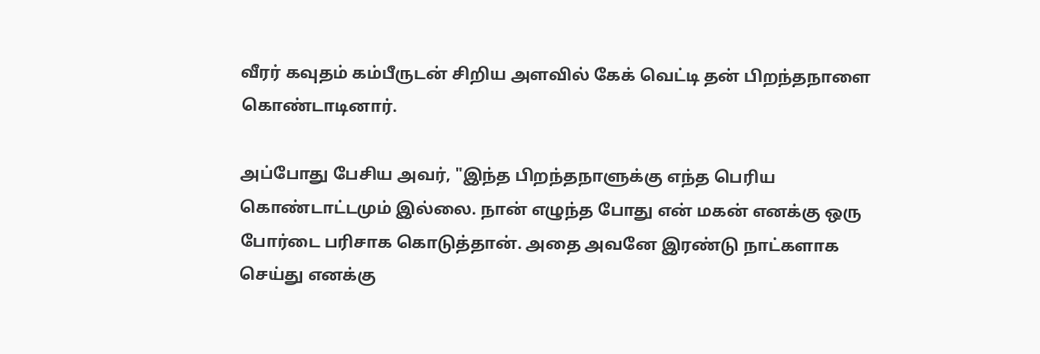வீரர் கவுதம் கம்பீருடன் சிறிய அளவில் கேக் வெட்டி தன் பிறந்தநாளை கொண்டாடினார்.

அப்போது பேசிய அவர், "இந்த பிறந்தநாளுக்கு எந்த பெரிய கொண்டாட்டமும் இல்லை. நான் எழுந்த போது என் மகன் எனக்கு ஒரு போர்டை பரிசாக கொடுத்தான். அதை அவனே இரண்டு நாட்களாக செய்து எனக்கு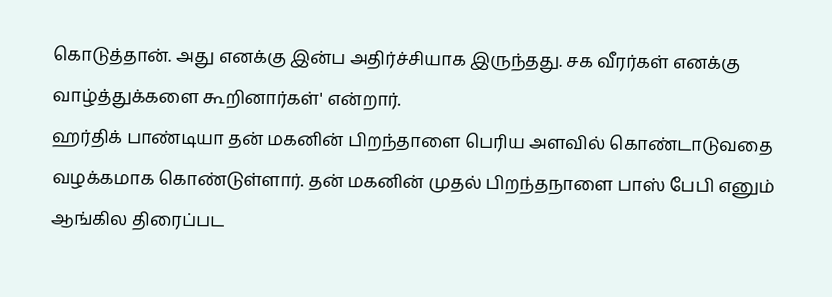கொடுத்தான். அது எனக்கு இன்ப அதிர்ச்சியாக இருந்தது. சக வீரர்கள் எனக்கு வாழ்த்துக்களை கூறினார்கள்' என்றார்.
ஹர்திக் பாண்டியா தன் மகனின் பிறந்தாளை பெரிய அளவில் கொண்டாடுவதை வழக்கமாக கொண்டுள்ளார். தன் மகனின் முதல் பிறந்தநாளை பாஸ் பேபி எனும் ஆங்கில திரைப்பட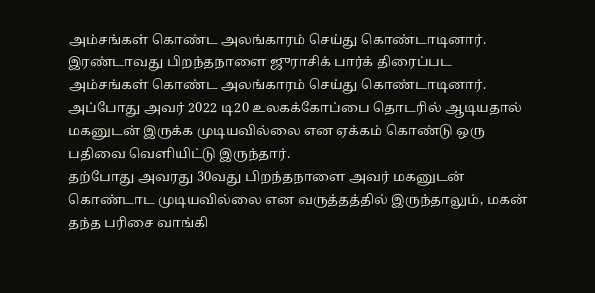அம்சங்கள் கொண்ட அலங்காரம் செய்து கொண்டாடினார்.
இரண்டாவது பிறந்தநாளை ஜுராசிக் பார்க் திரைப்பட அம்சங்கள் கொண்ட அலங்காரம் செய்து கொண்டாடினார். அப்போது அவர் 2022 டி20 உலகக்கோப்பை தொடரில் ஆடியதால் மகனுடன் இருக்க முடியவில்லை என ஏக்கம் கொண்டு ஒரு பதிவை வெளியிட்டு இருந்தார்.
தற்போது அவரது 30வது பிறந்தநாளை அவர் மகனுடன் கொண்டாட முடியவில்லை என வருத்தத்தில் இருந்தாலும், மகன் தந்த பரிசை வாங்கி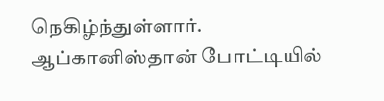நெகிழ்ந்துள்ளார்.
ஆப்கானிஸ்தான் போட்டியில்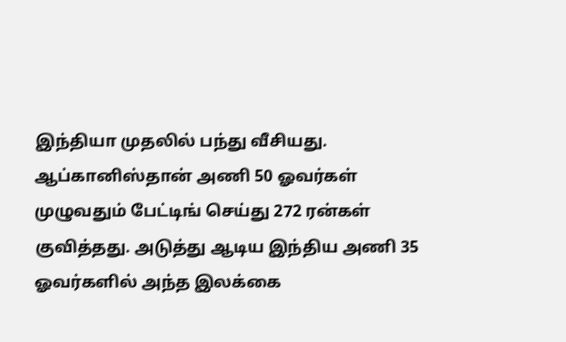இந்தியா முதலில் பந்து வீசியது. ஆப்கானிஸ்தான் அணி 50 ஓவர்கள் முழுவதும் பேட்டிங் செய்து 272 ரன்கள் குவித்தது. அடுத்து ஆடிய இந்திய அணி 35 ஓவர்களில் அந்த இலக்கை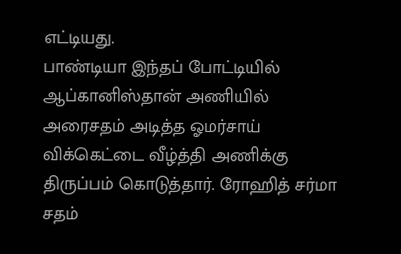எட்டியது.
பாண்டியா இந்தப் போட்டியில் ஆப்கானிஸ்தான் அணியில் அரைசதம் அடித்த ஓமர்சாய் விக்கெட்டை வீழ்த்தி அணிக்கு திருப்பம் கொடுத்தார். ரோஹித் சர்மா சதம்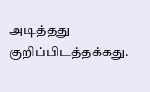அடித்தது குறிப்பிடத்தக்கது.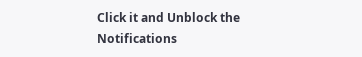Click it and Unblock the Notifications